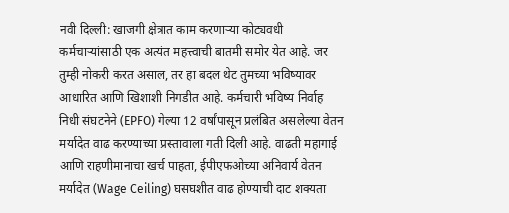नवी दिल्ली: खाजगी क्षेत्रात काम करणाऱ्या कोट्यवधी कर्मचाऱ्यांसाठी एक अत्यंत महत्त्वाची बातमी समोर येत आहे. जर तुम्ही नोकरी करत असाल, तर हा बदल थेट तुमच्या भविष्यावर आधारित आणि खिशाशी निगडीत आहे. कर्मचारी भविष्य निर्वाह निधी संघटनेने (EPFO) गेल्या 12 वर्षांपासून प्रलंबित असलेल्या वेतन मर्यादेत वाढ करण्याच्या प्रस्तावाला गती दिली आहे. वाढती महागाई आणि राहणीमानाचा खर्च पाहता, ईपीएफओच्या अनिवार्य वेतन मर्यादेत (Wage Ceiling) घसघशीत वाढ होण्याची दाट शक्यता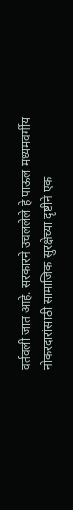वर्तवली जात आहे. सरकारने उचललेले हे पाऊल मध्यमवर्गीय नोकरदारांसाठी सामाजिक सुरक्षेच्या दृष्टीने एक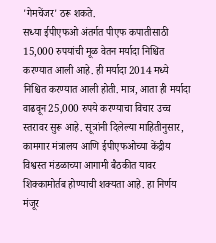'गेमचेंजर' ठरू शकते.
सध्या ईपीएफओ अंतर्गत पीएफ कपातीसाठी 15,000 रुपयांची मूळ वेतन मर्यादा निश्चित करण्यात आली आहे. ही मर्यादा 2014 मध्ये निश्चित करण्यात आली होती. मात्र, आता ही मर्यादा वाढवून 25,000 रुपये करण्याचा विचार उच्च स्तरावर सुरू आहे. सूत्रांनी दिलेल्या माहितीनुसार, कामगार मंत्रालय आणि ईपीएफओच्या केंद्रीय विश्वस्त मंडळाच्या आगामी बैठकीत यावर शिक्कामोर्तब होण्याची शक्यता आहे. हा निर्णय मंजूर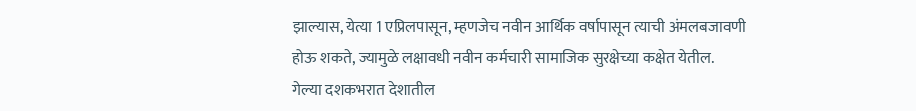झाल्यास, येत्या 1 एप्रिलपासून, म्हणजेच नवीन आर्थिक वर्षापासून त्याची अंमलबजावणी होऊ शकते, ज्यामुळे लक्षावधी नवीन कर्मचारी सामाजिक सुरक्षेच्या कक्षेत येतील.
गेल्या दशकभरात देशातील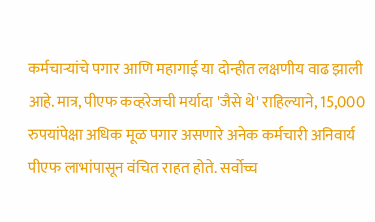कर्मचाऱ्यांचे पगार आणि महागाई या दोन्हीत लक्षणीय वाढ झाली आहे. मात्र, पीएफ कव्हरेजची मर्यादा 'जैसे थे' राहिल्याने, 15,000 रुपयांपेक्षा अधिक मूळ पगार असणारे अनेक कर्मचारी अनिवार्य पीएफ लाभांपासून वंचित राहत होते. सर्वोच्च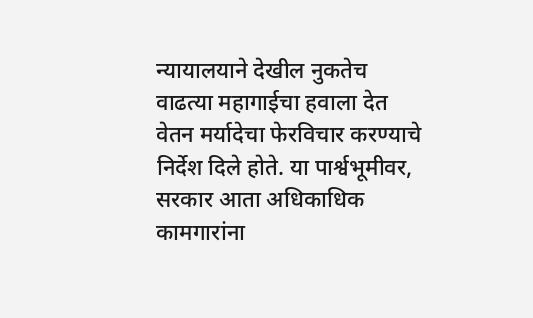न्यायालयाने देखील नुकतेच वाढत्या महागाईचा हवाला देत वेतन मर्यादेचा फेरविचार करण्याचे निर्देश दिले होते. या पार्श्वभूमीवर, सरकार आता अधिकाधिक कामगारांना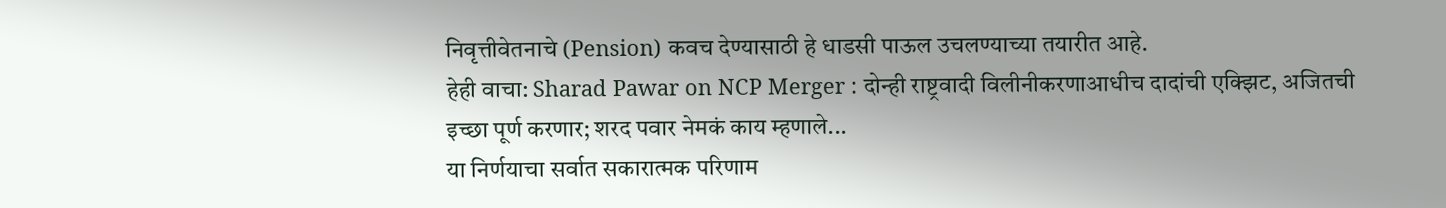निवृत्तीवेतनाचे (Pension) कवच देण्यासाठी हे धाडसी पाऊल उचलण्याच्या तयारीत आहे.
हेही वाचा: Sharad Pawar on NCP Merger : दोन्ही राष्ट्रवादी विलीनीकरणाआधीच दादांची एक्झिट, अजितची इच्छा पूर्ण करणार; शरद पवार नेमकं काय म्हणाले...
या निर्णयाचा सर्वात सकारात्मक परिणाम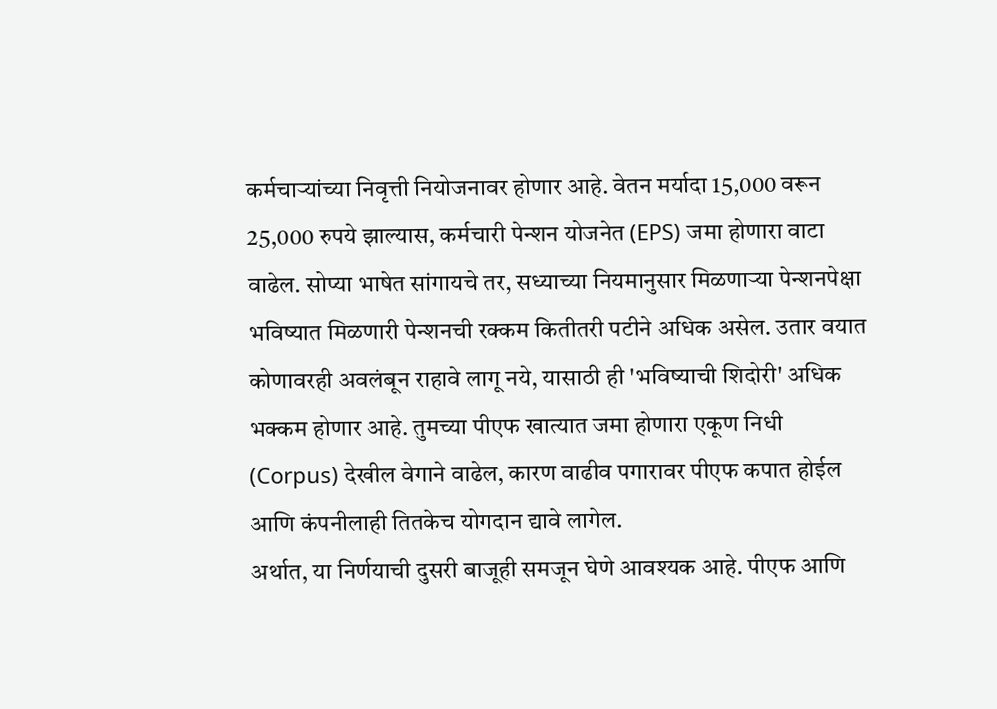कर्मचाऱ्यांच्या निवृत्ती नियोजनावर होणार आहे. वेतन मर्यादा 15,000 वरून 25,000 रुपये झाल्यास, कर्मचारी पेन्शन योजनेत (EPS) जमा होणारा वाटा वाढेल. सोप्या भाषेत सांगायचे तर, सध्याच्या नियमानुसार मिळणाऱ्या पेन्शनपेक्षा भविष्यात मिळणारी पेन्शनची रक्कम कितीतरी पटीने अधिक असेल. उतार वयात कोणावरही अवलंबून राहावे लागू नये, यासाठी ही 'भविष्याची शिदोरी' अधिक भक्कम होणार आहे. तुमच्या पीएफ खात्यात जमा होणारा एकूण निधी (Corpus) देखील वेगाने वाढेल, कारण वाढीव पगारावर पीएफ कपात होईल आणि कंपनीलाही तितकेच योगदान द्यावे लागेल.
अर्थात, या निर्णयाची दुसरी बाजूही समजून घेणे आवश्यक आहे. पीएफ आणि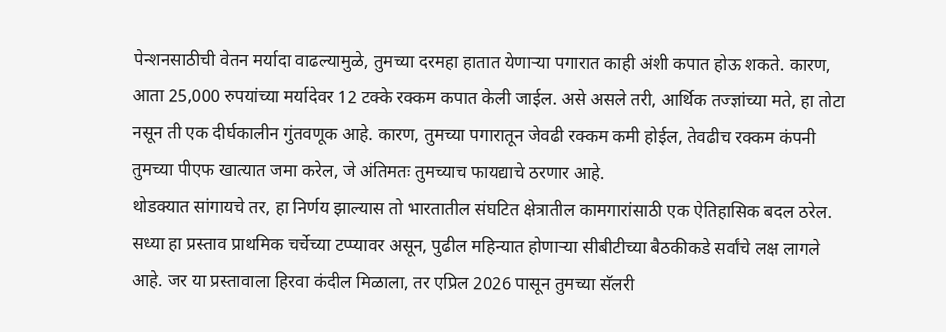पेन्शनसाठीची वेतन मर्यादा वाढल्यामुळे, तुमच्या दरमहा हातात येणाऱ्या पगारात काही अंशी कपात होऊ शकते. कारण, आता 25,000 रुपयांच्या मर्यादेवर 12 टक्के रक्कम कपात केली जाईल. असे असले तरी, आर्थिक तज्ज्ञांच्या मते, हा तोटा नसून ती एक दीर्घकालीन गुंतवणूक आहे. कारण, तुमच्या पगारातून जेवढी रक्कम कमी होईल, तेवढीच रक्कम कंपनी तुमच्या पीएफ खात्यात जमा करेल, जे अंतिमतः तुमच्याच फायद्याचे ठरणार आहे.
थोडक्यात सांगायचे तर, हा निर्णय झाल्यास तो भारतातील संघटित क्षेत्रातील कामगारांसाठी एक ऐतिहासिक बदल ठरेल. सध्या हा प्रस्ताव प्राथमिक चर्चेच्या टप्प्यावर असून, पुढील महिन्यात होणाऱ्या सीबीटीच्या बैठकीकडे सर्वांचे लक्ष लागले आहे. जर या प्रस्तावाला हिरवा कंदील मिळाला, तर एप्रिल 2026 पासून तुमच्या सॅलरी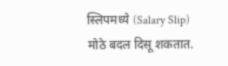स्लिपमध्ये (Salary Slip) मोठे बदल दिसू शकतात.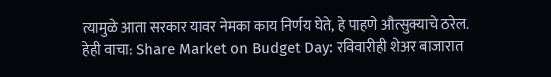त्यामुळे आता सरकार यावर नेमका काय निर्णय घेते, हे पाहणे औत्सुक्याचे ठरेल.
हेही वाचा: Share Market on Budget Day: रविवारीही शेअर बाजारात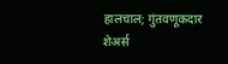हालचाल; गुंतवणूकदार शेअर्स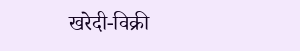खरेदी-विक्री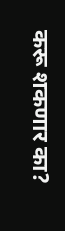करू शकणार का?